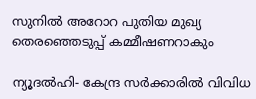സുനില്‍ അറോറ പുതിയ മുഖ്യ തെരഞ്ഞെടുപ്പ് കമ്മീഷണറാകും

ന്യൂദല്‍ഹി- കേന്ദ്ര സര്‍ക്കാരില്‍ വിവിധ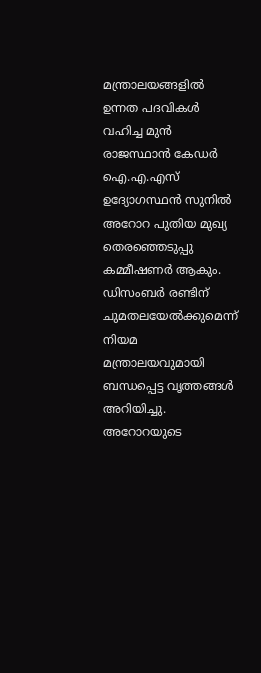മന്ത്രാലയങ്ങളില്‍ ഉന്നത പദവികള്‍ വഹിച്ച മുന്‍ രാജസ്ഥാന്‍ കേഡര്‍ ഐ.എ.എസ് ഉദ്യോഗസ്ഥന്‍ സുനില്‍ അറോറ പുതിയ മുഖ്യ തെരഞ്ഞെടുപ്പു കമ്മീഷണര്‍ ആകും. ഡിസംബര്‍ രണ്ടിന് ചുമതലയേല്‍ക്കുമെന്ന് നിയമ മന്ത്രാലയവുമായി ബന്ധപ്പെട്ട വൃത്തങ്ങള്‍ അറിയിച്ചു. അറോറയുടെ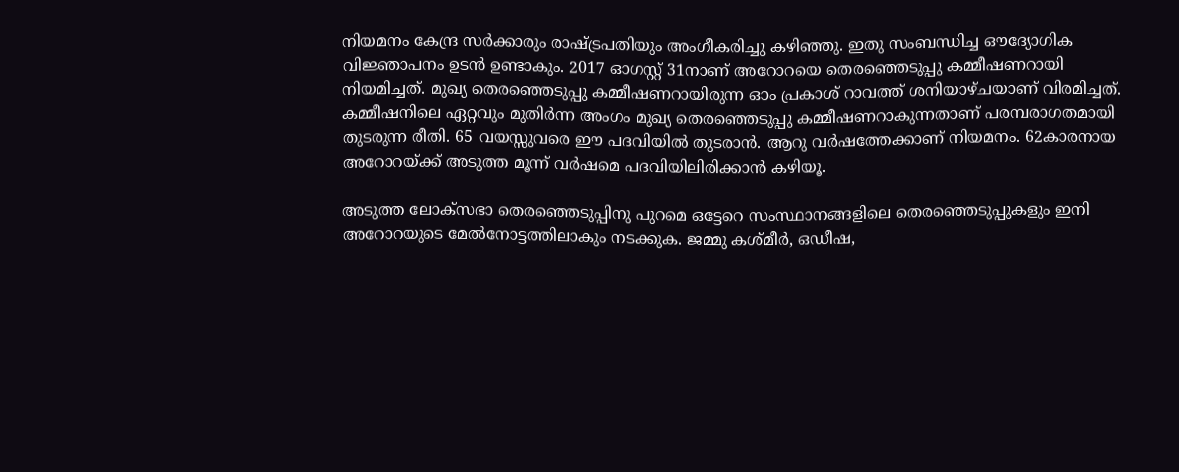നിയമനം കേന്ദ്ര സര്‍ക്കാരും രാഷ്ട്രപതിയും അംഗീകരിച്ചു കഴിഞ്ഞു. ഇതു സംബന്ധിച്ച ഔദ്യോഗിക വിജ്ഞാപനം ഉടന്‍ ഉണ്ടാകും. 2017 ഓഗസ്റ്റ് 31നാണ് അറോറയെ തെരഞ്ഞെടുപ്പു കമ്മീഷണറായി നിയമിച്ചത്. മുഖ്യ തെരഞ്ഞെടുപ്പു കമ്മീഷണറായിരുന്ന ഓം പ്രകാശ് റാവത്ത് ശനിയാഴ്ചയാണ് വിരമിച്ചത്. കമ്മീഷനിലെ ഏറ്റവും മുതിര്‍ന്ന അംഗം മുഖ്യ തെരഞ്ഞെടുപ്പു കമ്മീഷണറാകുന്നതാണ് പരമ്പരാഗതമായി തുടരുന്ന രീതി. 65 വയസ്സുവരെ ഈ പദവിയില്‍ തുടരാന്‍. ആറു വര്‍ഷത്തേക്കാണ് നിയമനം. 62കാരനായ അറോറയ്ക്ക് അടുത്ത മൂന്ന് വര്‍ഷമെ പദവിയിലിരിക്കാന്‍ കഴിയൂ.

അടുത്ത ലോക്‌സഭാ തെരഞ്ഞെടുപ്പിനു പുറമെ ഒട്ടേറെ സംസ്ഥാനങ്ങളിലെ തെരഞ്ഞെടുപ്പുകളും ഇനി അറോറയുടെ മേല്‍നോട്ടത്തിലാകും നടക്കുക. ജമ്മു കശ്മീര്‍, ഒഡീഷ,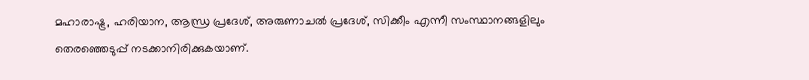മഹാരാഷ്ട്ര, ഹരിയാന, ആന്ധ്ര പ്രദേശ്, അരുണാചല്‍ പ്രദേശ്, സിക്കീം എന്നീ സംസ്ഥാനങ്ങളിലും തെരഞ്ഞെടുപ്പ് നടക്കാനിരിക്കുകയാണ്.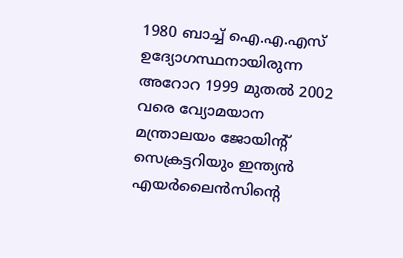1980 ബാച്ച് ഐ.എ.എസ് ഉദ്യോഗസ്ഥനായിരുന്ന അറോറ 1999 മുതല്‍ 2002 വരെ വ്യോമയാന മന്ത്രാലയം ജോയിന്റ് സെക്രട്ടറിയും ഇന്ത്യന്‍ എയര്‍ലൈന്‍സിന്റെ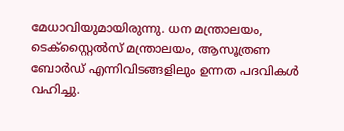മേധാവിയുമായിരുന്നു. ധന മന്ത്രാലയം, ടെക്‌സ്റ്റൈല്‍സ് മന്ത്രാലയം, ആസൂത്രണ ബോര്‍ഡ് എന്നിവിടങ്ങളിലും ഉന്നത പദവികള്‍ വഹിച്ചു.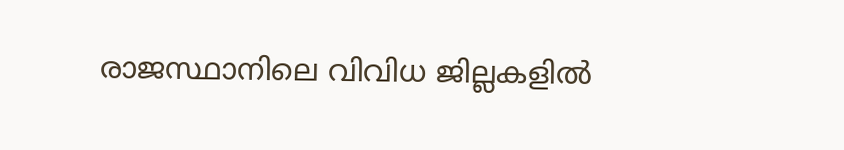രാജസ്ഥാനിലെ വിവിധ ജില്ലകളില്‍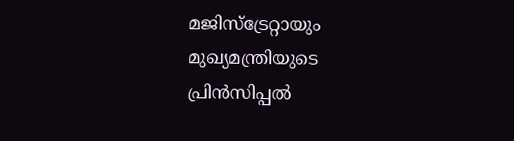മജിസ്‌ട്രേറ്റായും മുഖ്യമന്ത്രിയുടെ പ്രിന്‍സിപ്പല്‍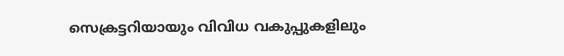സെക്രട്ടറിയായും വിവിധ വകുപ്പുകളിലും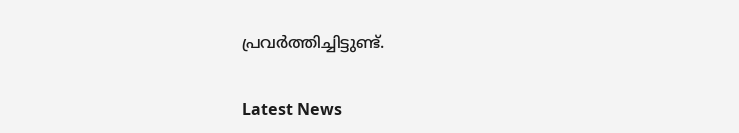പ്രവര്‍ത്തിച്ചിട്ടുണ്ട്.


Latest News